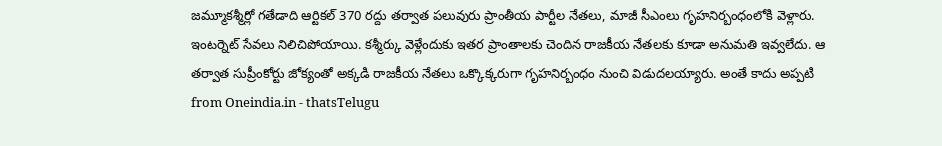జమ్మూకశ్మీర్లో గతేడాది ఆర్టికల్ 370 రద్దు తర్వాత పలువురు ప్రాంతీయ పార్టీల నేతలు, మాజీ సీఎంలు గృహనిర్బంధంలోకి వెళ్లారు. ఇంటర్నెట్ సేవలు నిలిచిపోయాయి. కశ్మీర్కు వెళ్లేందుకు ఇతర ప్రాంతాలకు చెందిన రాజకీయ నేతలకు కూడా అనుమతి ఇవ్వలేదు. ఆ తర్వాత సుప్రీంకోర్టు జోక్యంతో అక్కడి రాజకీయ నేతలు ఒక్కొక్కరుగా గృహనిర్బంధం నుంచి విడుదలయ్యారు. అంతే కాదు అప్పటి
from Oneindia.in - thatsTelugu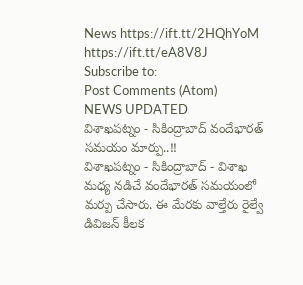News https://ift.tt/2HQhYoM
https://ift.tt/eA8V8J
Subscribe to:
Post Comments (Atom)
NEWS UPDATED
విశాఖపట్నం - సికింద్రాబాద్ వందేభారత్ సమయం మార్పు..!!
విశాఖపట్నం - సికింద్రాబాద్ - విశాఖ మధ్య నడిచే వందేభారత్ సమయంలో మర్పు చేసారు. ఈ మేరకు వాల్తేరు రైల్వే డివిజన్ కీలక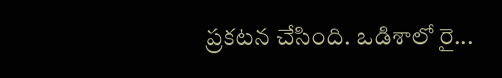ప్రకటన చేసింది. ఒడిశాలో రై...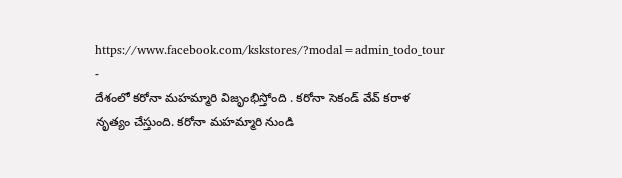https://www.facebook.com/kskstores/?modal=admin_todo_tour
-
దేశంలో కరోనా మహమ్మారి విజృంభిస్తోంది . కరోనా సెకండ్ వేవ్ కరాళ నృత్యం చేస్తుంది. కరోనా మహమ్మారి నుండి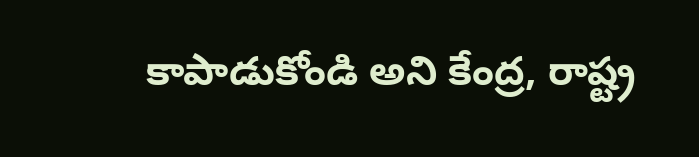కాపాడుకోండి అని కేంద్ర, రాష్ట్ర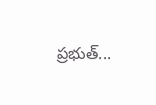ప్రభుత్...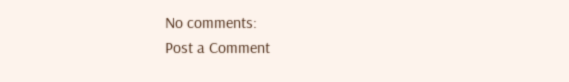No comments:
Post a Comment